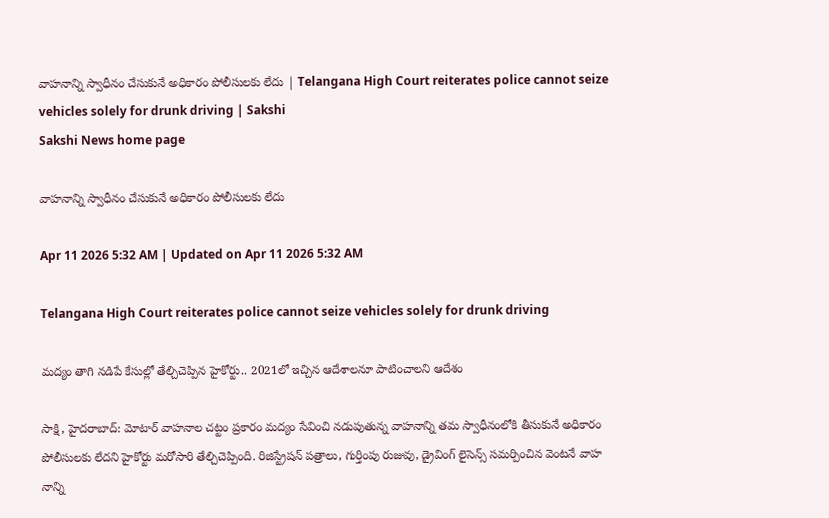వాహనాన్ని స్వాధీనం చేసుకునే అధికారం పోలీసులకు లేదు | Telangana High Court reiterates police cannot seize vehicles solely for drunk driving | Sakshi
Sakshi News home page

వాహనాన్ని స్వాధీనం చేసుకునే అధికారం పోలీసులకు లేదు

Apr 11 2026 5:32 AM | Updated on Apr 11 2026 5:32 AM

Telangana High Court reiterates police cannot seize vehicles solely for drunk driving

మద్యం తాగి నడిపే కేసుల్లో తేల్చిచెప్పిన హైకోర్టు.. 2021లో ఇచ్చిన ఆదేశాలనూ పాటించాలని ఆదేశం

సాక్షి, హైదరాబాద్‌: మోటార్‌ వాహనాల చట్టం ప్రకారం మద్యం సేవించి నడుపుతున్న వాహనాన్ని తమ స్వాధీనంలోకి తీసుకునే అధికారం పోలీసులకు లేదని హైకోర్టు మరోసారి తేల్చిచెప్పింది. రిజిస్ట్రేషన్‌ పత్రాలు, గుర్తింపు రుజువు, డ్రైవింగ్‌ లైసెన్స్‌ సమర్పించిన వెంటనే వాహ నాన్ని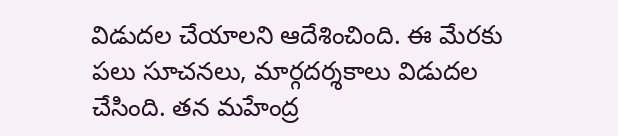విడుదల చేయాలని ఆదేశించింది. ఈ మేరకు పలు సూచనలు, మార్గదర్శకాలు విడుదల చేసింది. తన మహేంద్ర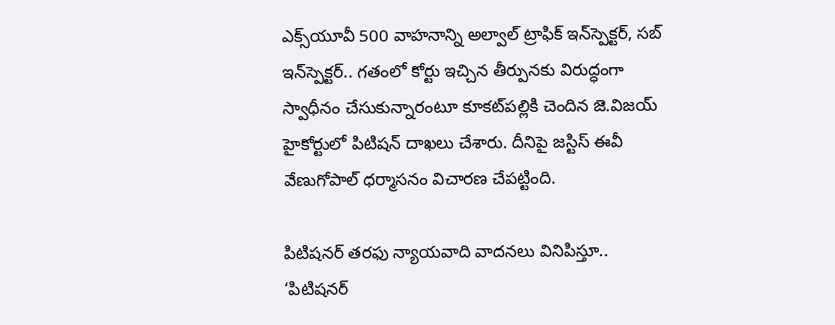ఎక్స్‌యూవీ 500 వాహనాన్ని అల్వాల్‌ ట్రాఫిక్‌ ఇన్‌స్పెక్టర్, సబ్‌ ఇన్‌స్పెక్టర్‌.. గతంలో కోర్టు ఇచ్చిన తీర్పునకు విరుద్ధంగా స్వాధీనం చేసుకున్నారంటూ కూకట్‌పల్లికి చెందిన జె.విజయ్‌ హైకోర్టులో పిటిషన్‌ దాఖలు చేశారు. దీనిపై జస్టిస్‌ ఈవీ వేణుగోపాల్‌ ధర్మాసనం విచారణ చేపట్టింది.

పిటిషనర్‌ తరఫు న్యాయవాది వాదనలు వినిపిస్తూ.. ‘పిటిషనర్‌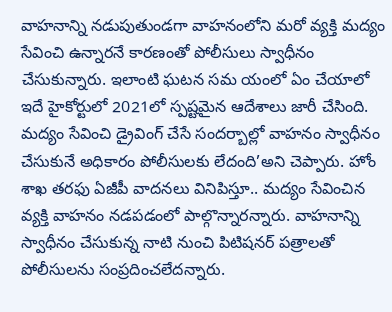వాహనాన్ని నడుపుతుండగా వాహనంలోని మరో వ్యక్తి మద్యం సేవించి ఉన్నారనే కారణంతో పోలీసులు స్వాధీనం చేసుకున్నారు. ఇలాంటి ఘటన సమ యంలో ఏం చేయాలో ఇదే హైకోర్టులో 2021లో స్పష్టమైన ఆదేశాలు జారీ చేసింది. మద్యం సేవించి డ్రైవింగ్‌ చేసే సందర్బాల్లో వాహనం స్వాధీనం చేసుకునే అధికారం పోలీసులకు లేదంది’అని చెప్పారు. హోం శాఖ తరఫు ఏజీపీ వాదనలు వినిపిస్తూ.. మద్యం సేవించిన వ్యక్తి వాహనం నడపడంలో పాల్గొన్నారన్నారు. వాహనాన్ని స్వాధీనం చేసుకున్న నాటి నుంచి పిటిషనర్‌ పత్రాలతో పోలీసులను సంప్రదించలేదన్నారు.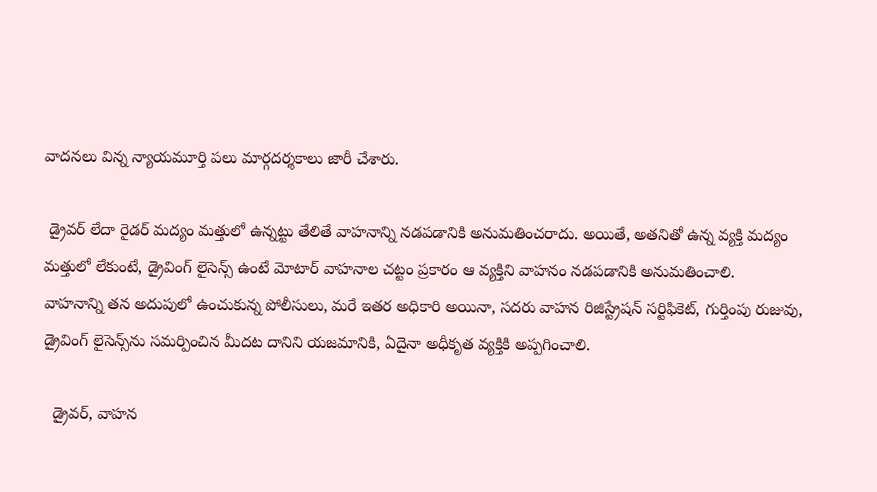వాదనలు విన్న న్యాయమూర్తి పలు మార్గదర్శకాలు జారీ చేశారు.

 డ్రైవర్‌ లేదా రైడర్‌ మద్యం మత్తులో ఉన్నట్టు తేలితే వాహనాన్ని నడపడానికి అనుమతించరాదు. అయితే, అతనితో ఉన్న వ్యక్తి మద్యం మత్తులో లేకుంటే, డ్రైవింగ్‌ లైసెన్స్‌ ఉంటే మోటార్‌ వాహనాల చట్టం ప్రకారం ఆ వ్యక్తిని వాహనం నడపడానికి అనుమతించాలి.
వాహనాన్ని తన అదుపులో ఉంచుకున్న పోలీసులు, మరే ఇతర అధికారి అయినా, సదరు వాహన రిజిస్ట్రేషన్‌ సర్టిఫికెట్, గుర్తింపు రుజువు, డ్రైవింగ్‌ లైసెన్స్‌ను సమర్పించిన మీదట దానిని యజమానికి, ఏదైనా అధీకృత వ్యక్తికి అప్పగించాలి.

  డ్రైవర్, వాహన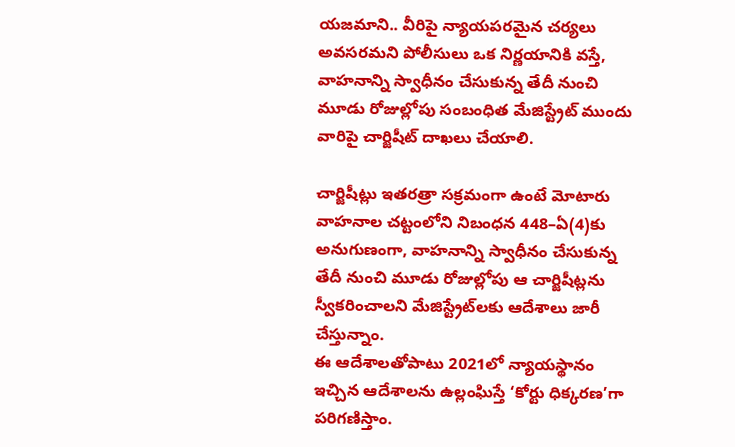యజమాని.. వీరిపై న్యాయపరమైన చర్యలు అవసరమని పోలీసులు ఒక నిర్ణయానికి వస్తే, వాహనాన్ని స్వాధీనం చేసుకున్న తేదీ నుంచి మూడు రోజుల్లోపు సంబంధిత మేజిస్ట్రేట్‌ ముందు వారిపై చార్జిషీట్‌ దాఖలు చేయాలి.

చార్జిషీట్లు ఇతరత్రా సక్రమంగా ఉంటే మోటారు వాహనాల చట్టంలోని నిబంధన 448–ఏ(4)కు అనుగుణంగా, వాహనాన్ని స్వాధీనం చేసుకున్న తేదీ నుంచి మూడు రోజుల్లోపు ఆ చార్జిషీట్లను స్వీకరించాలని మేజిస్ట్రేట్‌లకు ఆదేశాలు జారీ చేస్తున్నాం.
ఈ ఆదేశాలతోపాటు 2021లో న్యాయస్థానం ఇచ్చిన ఆదేశాలను ఉల్లంఘిస్తే ‘కోర్టు ధిక్కరణ’గా పరిగణిస్తాం.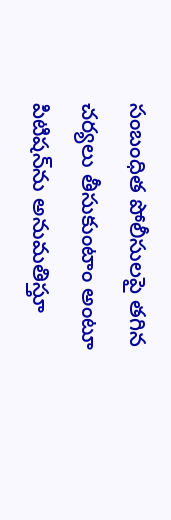సంబంధిత పోలీసులపై తగిన చర్యలు తీసుకుంటాం అంటూ పిటిషన్‌ను అనుమతిస్తూ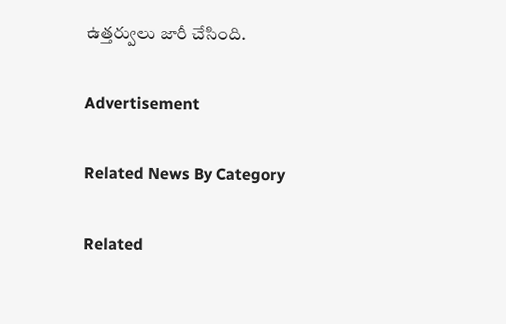ఉత్తర్వులు జారీ చేసింది.

Advertisement

Related News By Category

Related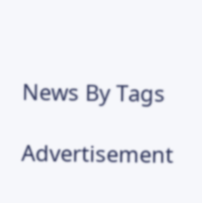News By Tags

Advertisement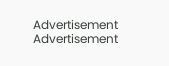Advertisement
Advertisement